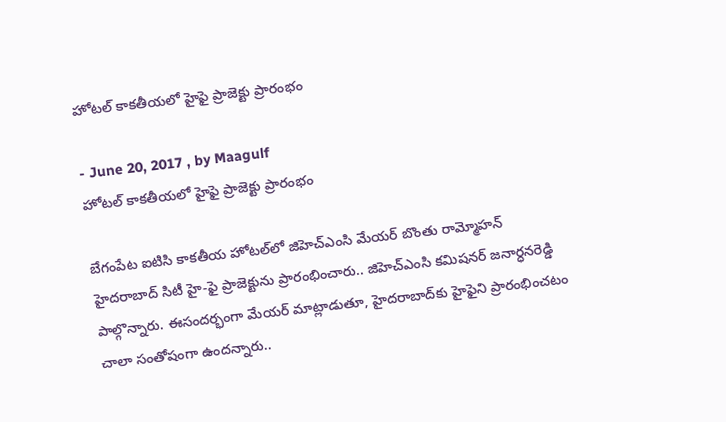హోటల్‌ కాకతీయలో హైఫై ప్రాజెక్టు ప్రారంభం

- June 20, 2017 , by Maagulf
హోటల్‌ కాకతీయలో హైఫై ప్రాజెక్టు ప్రారంభం

బేగంపేట ఐటిసి కాకతీయ హోటల్‌లో జిహెచ్‌ఎంసి మేయర్‌ బొంతు రామ్మోహన్‌ హైదరాబాద్‌ సిటీ హై-ఫై ప్రాజెక్టును ప్రారంభించారు.. జిహెచ్‌ఎంసి కమిషనర్‌ జనార్ధనరెడ్డి పాల్గొన్నారు. ఈసందర్భంగా మేయర్‌ మాట్లాడుతూ, హైదరాబాద్‌కు హైఫైని ప్రారంభించటం చాలా సంతోషంగా ఉందన్నారు..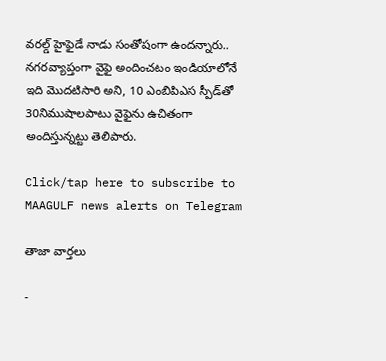వరల్డ్‌ హైఫైడే నాడు సంతోషంగా ఉందన్నారు.. నగరవ్యాప్తంగా వైఫై అందించటం ఇండియాలోనే ఇది మొదటిసారి అని, 10 ఎంబిపిఎస స్పీడ్‌తో 30నిముషాలపాటు వైఫైను ఉచితంగా అందిస్తున్నట్టు తెలిపారు.

Click/tap here to subscribe to MAAGULF news alerts on Telegram

తాజా వార్తలు

-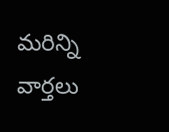మరిన్ని వార్తలు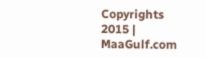Copyrights 2015 | MaaGulf.com